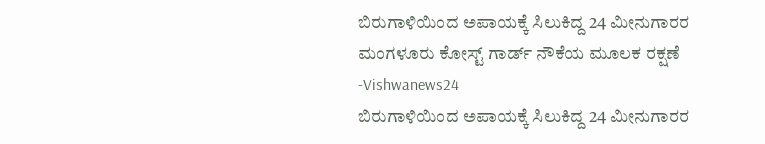ಬಿರುಗಾಳಿಯಿಂದ ಅಪಾಯಕ್ಕೆ ಸಿಲುಕಿದ್ದ 24 ಮೀನುಗಾರರ ಮಂಗಳೂರು ಕೋಸ್ಟ್ ಗಾರ್ಡ್ ನೌಕೆಯ ಮೂಲಕ ರಕ್ಷಣೆ -Vishwanews24
ಬಿರುಗಾಳಿಯಿಂದ ಅಪಾಯಕ್ಕೆ ಸಿಲುಕಿದ್ದ 24 ಮೀನುಗಾರರ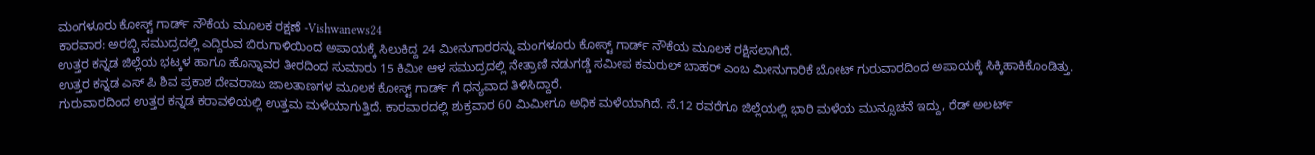ಮಂಗಳೂರು ಕೋಸ್ಟ್ ಗಾರ್ಡ್ ನೌಕೆಯ ಮೂಲಕ ರಕ್ಷಣೆ -Vishwanews24
ಕಾರವಾರ: ಅರಬ್ಬಿ ಸಮುದ್ರದಲ್ಲಿ ಎದ್ದಿರುವ ಬಿರುಗಾಳಿಯಿಂದ ಅಪಾಯಕ್ಕೆ ಸಿಲುಕಿದ್ದ 24 ಮೀನುಗಾರರನ್ನು ಮಂಗಳೂರು ಕೋಸ್ಟ್ ಗಾರ್ಡ್ ನೌಕೆಯ ಮೂಲಕ ರಕ್ಷಿಸಲಾಗಿದೆ.
ಉತ್ತರ ಕನ್ನಡ ಜಿಲ್ಲೆಯ ಭಟ್ಕಳ ಹಾಗೂ ಹೊನ್ನಾವರ ತೀರದಿಂದ ಸುಮಾರು 15 ಕಿಮೀ ಆಳ ಸಮುದ್ರದಲ್ಲಿ ನೇತ್ರಾಣಿ ನಡುಗಡ್ಡೆ ಸಮೀಪ ಕಮರುಲ್ ಬಾಹರ್ ಎಂಬ ಮೀನುಗಾರಿಕೆ ಬೋಟ್ ಗುರುವಾರದಿಂದ ಅಪಾಯಕ್ಕೆ ಸಿಕ್ಕಿಹಾಕಿಕೊಂಡಿತ್ತು.
ಉತ್ತರ ಕನ್ನಡ ಎಸ್ ಪಿ ಶಿವ ಪ್ರಕಾಶ ದೇವರಾಜು ಜಾಲತಾಣಗಳ ಮೂಲಕ ಕೋಸ್ಟ್ ಗಾರ್ಡ್ ಗೆ ಧನ್ಯವಾದ ತಿಳಿಸಿದ್ದಾರೆ.
ಗುರುವಾರದಿಂದ ಉತ್ತರ ಕನ್ನಡ ಕರಾವಳಿಯಲ್ಲಿ ಉತ್ತಮ ಮಳೆಯಾಗುತ್ತಿದೆ. ಕಾರವಾರದಲ್ಲಿ ಶುಕ್ರವಾರ 60 ಮಿಮೀಗೂ ಅಧಿಕ ಮಳೆಯಾಗಿದೆ. ಸೆ.12 ರವರೆಗೂ ಜಿಲ್ಲೆಯಲ್ಲಿ ಭಾರಿ ಮಳೆಯ ಮುನ್ಸೂಚನೆ ಇದ್ದು, ರೆಡ್ ಅಲರ್ಟ್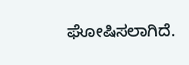ಘೋಷಿಸಲಾಗಿದೆ.